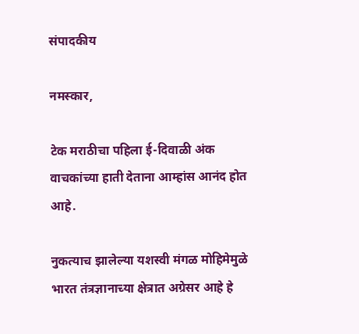संपादकीय

नमस्कार,

टेक मराठीचा पहिला ई-दिवाळी अंक वाचकांच्या हाती देताना आम्हांस आनंद होत आहे.

नुकत्याच झालेल्या यशस्वी मंगळ मोहिमेमुळे भारत तंत्रज्ञानाच्या क्षेत्रात अग्रेसर आहे हे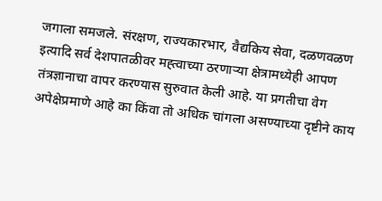जगाला समजले. संरक्षण, राज्यकारभार, वैद्यकिय सेवा, दळणवळण इत्यादि सर्व देशपातळीवर मह्त्वाच्या ठरणाऱ्या क्षेत्रामध्येही आपण तंत्रज्ञानाचा वापर करण्यास सुरुवात केली आहे. या प्रगतीचा वेग अपेक्षेप्रमाणे आहे का किंवा तो अधिक चांगला असण्याच्या दृष्टीने काय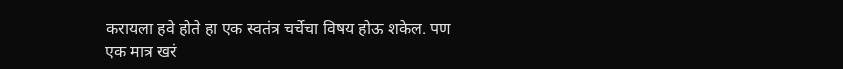करायला हवे होते हा एक स्वतंत्र चर्चेचा विषय होऊ शकेल. पण एक मात्र खरं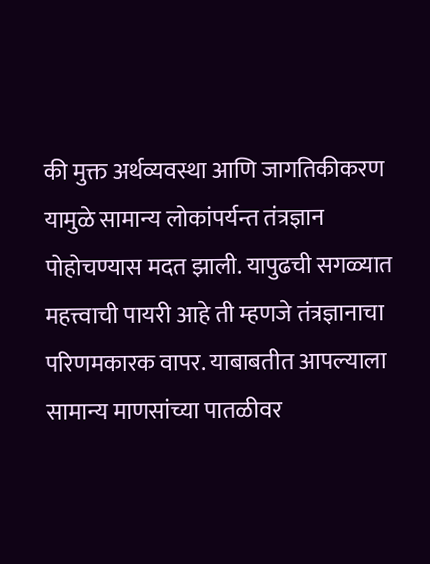की मुक्त अर्थव्यवस्था आणि जागतिकीकरण यामुळे सामान्य लोकांपर्यन्त तंत्रज्ञान पोहोचण्यास मदत झाली. यापुढची सगळ्यात महत्त्वाची पायरी आहे ती म्हणजे तंत्रज्ञानाचा परिणमकारक वापर. याबाबतीत आपल्याला सामान्य माणसांच्या पातळीवर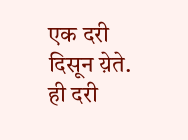एक दरी दिसून य़ेते. ही दरी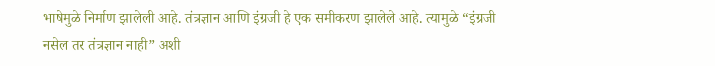भाषेमुळे निर्माण झालेली आहे. तंत्रज्ञान आणि इंग्रजी हे एक समीकरण झालेले आहे. त्यामुळे “इंग्रजी नसेल तर तंत्रज्ञान नाही” अशी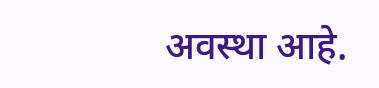अवस्था आहे.